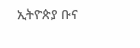ኢትዮጵያ ቡና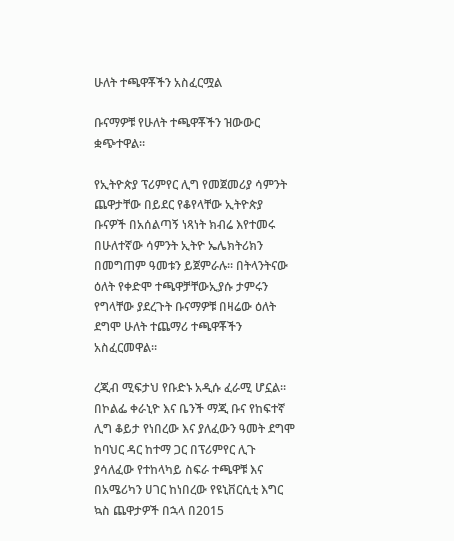ሁለት ተጫዋቾችን አስፈርሟል

ቡናማዎቹ የሁለት ተጫዋቾችን ዝውውር ቋጭተዋል።

የኢትዮጵያ ፕሪምየር ሊግ የመጀመሪያ ሳምንት ጨዋታቸው በይደር የቆየላቸው ኢትዮጵያ ቡናዎች በአሰልጣኝ ነጻነት ክብሬ እየተመሩ በሁለተኛው ሳምንት ኢትዮ ኤሌክትሪክን በመግጠም ዓመቱን ይጀምራሉ። በትላንትናው ዕለት የቀድሞ ተጫዋቻቸውኢያሱ ታምሩን የግላቸው ያደረጉት ቡናማዎቹ በዛሬው ዕለት ደግሞ ሁለት ተጨማሪ ተጫዋቾችን አስፈርመዋል።

ረጂብ ሚፍታህ የቡድኑ አዲሱ ፈራሚ ሆኗል። በኮልፌ ቀራኒዮ እና ቤንች ማጂ ቡና የከፍተኛ ሊግ ቆይታ የነበረው እና ያለፈውን ዓመት ደግሞ ከባህር ዳር ከተማ ጋር በፕሪምየር ሊጉ ያሳለፈው የተከላካይ ስፍራ ተጫዋቹ እና በአሜሪካን ሀገር ከነበረው የዩኒቨርሲቲ እግር ኳስ ጨዋታዎች በኋላ በ2015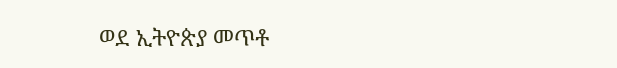ወደ ኢትዮጵያ መጥቶ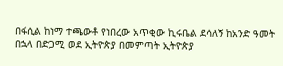በፋሲል ከነማ ተጫውቶ የነበረው አጥቂው ኪሩቤል ደሳለኝ ከአንድ ዓመት በኋላ በድጋሚ ወደ ኢትዮጵያ በመምጣት ኢትዮጵያ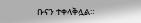ቡናን ተቀላቅሏል።